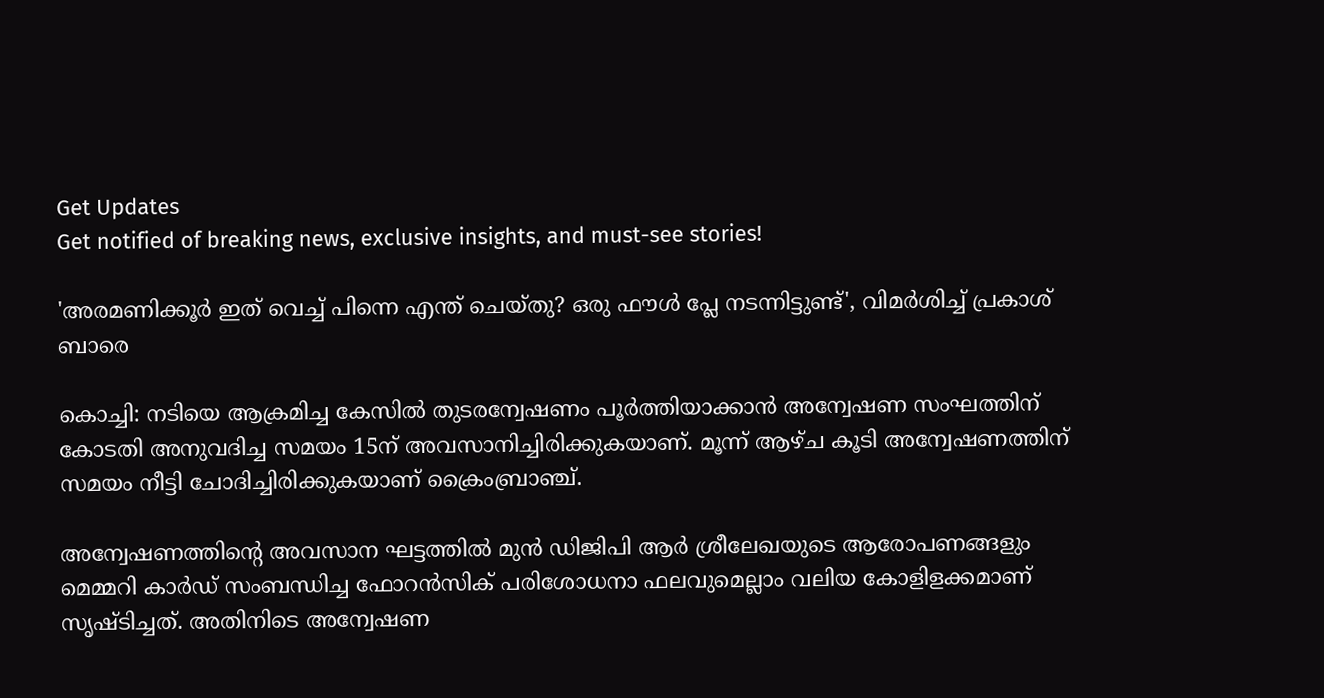Get Updates
Get notified of breaking news, exclusive insights, and must-see stories!

'അരമണിക്കൂര്‍ ഇത് വെച്ച് പിന്നെ എന്ത് ചെയ്തു? ഒരു ഫൗള്‍ പ്ലേ നടന്നിട്ടുണ്ട്', വിമർശിച്ച് പ്രകാശ് ബാരെ

കൊച്ചി: നടിയെ ആക്രമിച്ച കേസിൽ തുടരന്വേഷണം പൂർത്തിയാക്കാൻ അന്വേഷണ സംഘത്തിന് കോടതി അനുവദിച്ച സമയം 15ന് അവസാനിച്ചിരിക്കുകയാണ്. മൂന്ന് ആഴ്ച കൂടി അന്വേഷണത്തിന് സമയം നീട്ടി ചോദിച്ചിരിക്കുകയാണ് ക്രൈംബ്രാഞ്ച്.

അന്വേഷണത്തിന്റെ അവസാന ഘട്ടത്തിൽ മുൻ ഡിജിപി ആർ ശ്രീലേഖയുടെ ആരോപണങ്ങളും മെമ്മറി കാർഡ് സംബന്ധിച്ച ഫോറൻസിക് പരിശോധനാ ഫലവുമെല്ലാം വലിയ കോളിളക്കമാണ് സൃഷ്ടിച്ചത്. അതിനിടെ അന്വേഷണ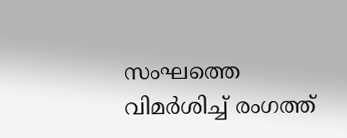സംഘത്തെ വിമർശിച്ച് രംഗത്ത്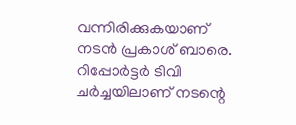വന്നിരിക്കുകയാണ് നടൻ പ്രകാശ് ബാരെ. റിപ്പോർട്ടർ ടിവി ചർച്ചയിലാണ് നടന്റെ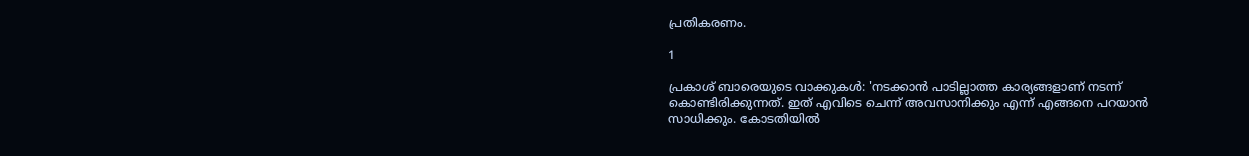പ്രതികരണം.

1

പ്രകാശ് ബാരെയുടെ വാക്കുകള്‍: 'നടക്കാന്‍ പാടില്ലാത്ത കാര്യങ്ങളാണ് നടന്ന് കൊണ്ടിരിക്കുന്നത്. ഇത് എവിടെ ചെന്ന് അവസാനിക്കും എന്ന് എങ്ങനെ പറയാന്‍ സാധിക്കും. കോടതിയില്‍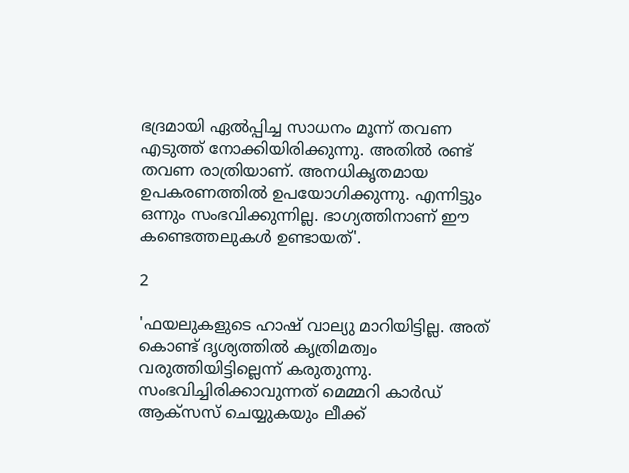ഭദ്രമായി ഏല്‍പ്പിച്ച സാധനം മൂന്ന് തവണ എടുത്ത് നോക്കിയിരിക്കുന്നു. അതില്‍ രണ്ട് തവണ രാത്രിയാണ്. അനധികൃതമായ ഉപകരണത്തില്‍ ഉപയോഗിക്കുന്നു. എന്നിട്ടും ഒന്നും സംഭവിക്കുന്നില്ല. ഭാഗ്യത്തിനാണ് ഈ കണ്ടെത്തലുകള്‍ ഉണ്ടായത്'.

2

'ഫയലുകളുടെ ഹാഷ് വാല്യു മാറിയിട്ടില്ല. അത് കൊണ്ട് ദൃശ്യത്തില്‍ കൃത്രിമത്വം വരുത്തിയിട്ടില്ലെന്ന് കരുതുന്നു. സംഭവിച്ചിരിക്കാവുന്നത് മെമ്മറി കാര്‍ഡ് ആക്‌സസ് ചെയ്യുകയും ലീക്ക്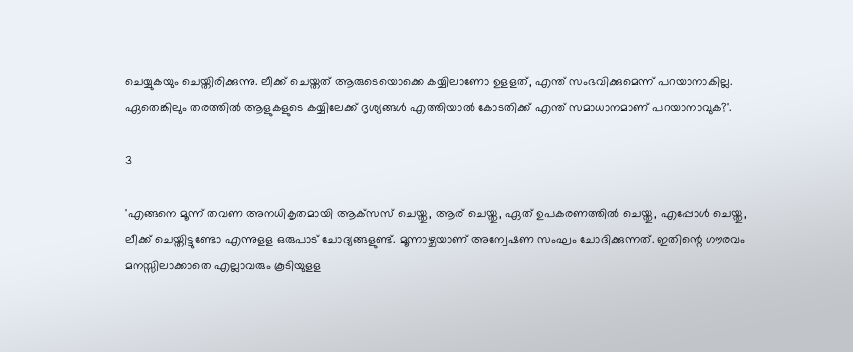ചെയ്യുകയും ചെയ്തിരിക്കുന്നു. ലീക്ക് ചെയ്തത് ആരുടെയൊക്കെ കയ്യിലാണോ ഉളളത്, എന്ത് സംഭവിക്കുമെന്ന് പറയാനാകില്ല. ഏതെങ്കിലും തരത്തില്‍ ആളുകളുടെ കയ്യിലേക്ക് ദൃശ്യങ്ങള്‍ എത്തിയാല്‍ കോടതിക്ക് എന്ത് സമാധാനമാണ് പറയാനാവുക?'.

3

'എങ്ങനെ മൂന്ന് തവണ അനധികൃതമായി ആക്‌സസ് ചെയ്തു, ആര് ചെയ്തു, ഏത് ഉപകരണത്തില്‍ ചെയ്തു, എപ്പോള്‍ ചെയ്തു, ലീക്ക് ചെയ്തിട്ടുണ്ടോ എന്നുളള ഒരുപാട് ചോദ്യങ്ങളുണ്ട്. മൂന്നാഴ്ചയാണ് അന്വേഷണ സംഘം ചോദിക്കുന്നത്. ഇതിന്റെ ഗൗരവം മനസ്സിലാക്കാതെ എല്ലാവരും കൂടിയുളള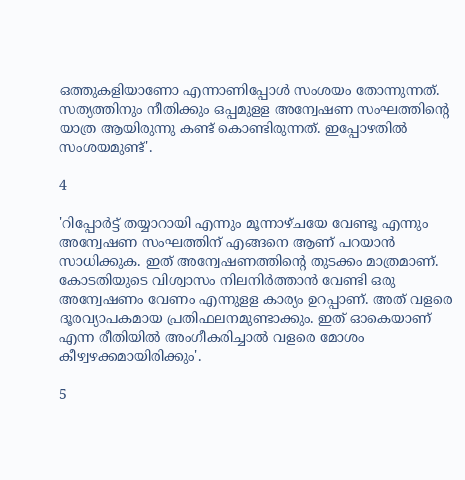ഒത്തുകളിയാണോ എന്നാണിപ്പോള്‍ സംശയം തോന്നുന്നത്. സത്യത്തിനും നീതിക്കും ഒപ്പമുളള അന്വേഷണ സംഘത്തിന്റെ യാത്ര ആയിരുന്നു കണ്ട് കൊണ്ടിരുന്നത്. ഇപ്പോഴതില്‍ സംശയമുണ്ട്'.

4

'റിപ്പോര്‍ട്ട് തയ്യാറായി എന്നും മൂന്നാഴ്ചയേ വേണ്ടൂ എന്നും അന്വേഷണ സംഘത്തിന് എങ്ങനെ ആണ് പറയാന്‍ സാധിക്കുക. ഇത് അന്വേഷണത്തിന്റെ തുടക്കം മാത്രമാണ്. കോടതിയുടെ വിശ്വാസം നിലനിര്‍ത്താന്‍ വേണ്ടി ഒരു അന്വേഷണം വേണം എന്നുളള കാര്യം ഉറപ്പാണ്. അത് വളരെ ദൂരവ്യാപകമായ പ്രതിഫലനമുണ്ടാക്കും. ഇത് ഓകെയാണ് എന്ന രീതിയില്‍ അംഗീകരിച്ചാല്‍ വളരെ മോശം കീഴ്വഴക്കമായിരിക്കും'.

5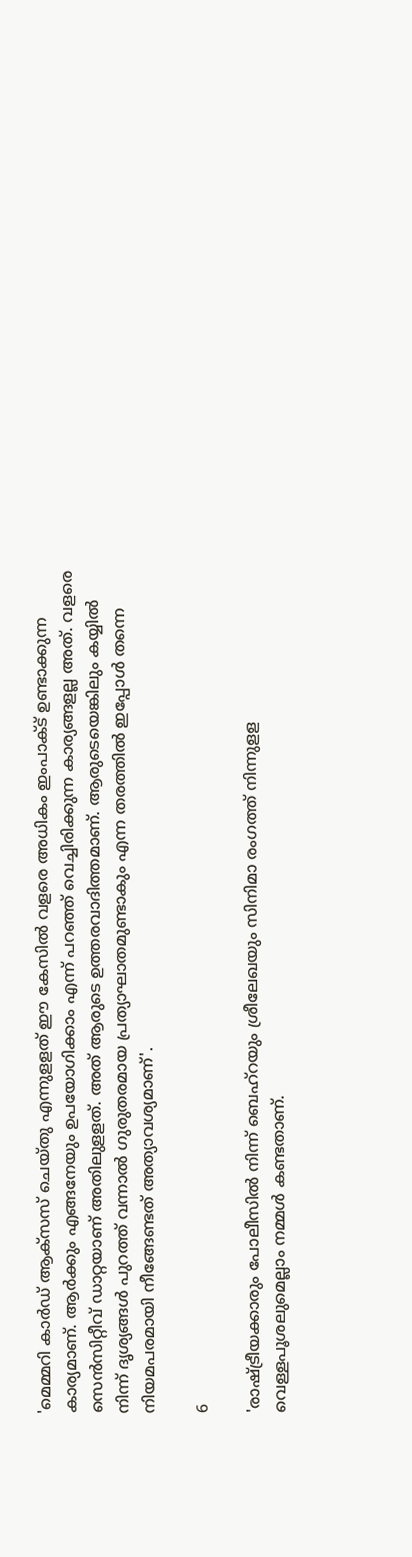'മെമ്മറി കാര്‍ഡ് ആക്‌സസ് ചെയ്തു എന്നുളളത് ഈ കേസില്‍ വളരെ അധികം ഇംപാക്ട് ഉണ്ടാക്കുന്ന കാര്യമാണ്. ആര്‍ക്കും എങ്ങനേയും ഉപയോഗിക്കാം എന്ന് പറഞ്ഞ് വെച്ചിരിക്കുന്ന കാര്യങ്ങളല്ല അത്. വളരെ സെന്‍സിറ്റീവ് ഡാറ്റയാണ് അതിലുളളത്. അത് ആരുടെ ഉത്തരവാദിത്തമാണ്. ആരുടെയെങ്കിലും കയ്യില്‍ നിന്ന് ദൃശ്യങ്ങള്‍ പുറത്ത് വന്നാല്‍ ഗുരുതരമായ പ്രത്യാഘാതമുണ്ടാകും എന്ന തരത്തില്‍ ഇപ്പോള്‍ തന്നെ നിയമപരമായി നീങ്ങേണ്ടത് അത്യാവശ്യമാണ്'.

6

'രാഷ്ട്രീയക്കാരും പോലീസില്‍ നിന്ന് ബെഹ്‌റയും ശ്രീലേഖയും സിനിമാ രംഗത്ത് നിന്നുളള വെള്ളപൂശലുമെല്ലാം നമ്മള്‍ കണ്ടതാണ്.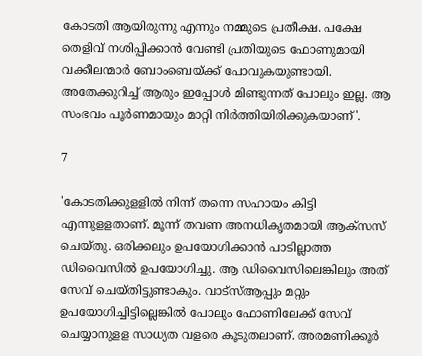കോടതി ആയിരുന്നു എന്നും നമ്മുടെ പ്രതീക്ഷ. പക്ഷേ തെളിവ് നശിപ്പിക്കാന്‍ വേണ്ടി പ്രതിയുടെ ഫോണുമായി വക്കീലന്മാര്‍ ബോംബെയ്ക്ക് പോവുകയുണ്ടായി. അതേക്കുറിച്ച് ആരും ഇപ്പോള്‍ മിണ്ടുന്നത് പോലും ഇല്ല. ആ സംഭവം പൂര്‍ണമായും മാറ്റി നിര്‍ത്തിയിരിക്കുകയാണ്'.

7

'കോടതിക്കുളളില്‍ നിന്ന് തന്നെ സഹായം കിട്ടി എന്നുളളതാണ്. മൂന്ന് തവണ അനധികൃതമായി ആക്‌സസ് ചെയ്തു. ഒരിക്കലും ഉപയോഗിക്കാന്‍ പാടില്ലാത്ത ഡിവൈസില്‍ ഉപയോഗിച്ചു. ആ ഡിവൈസിലെങ്കിലും അത് സേവ് ചെയ്തിട്ടുണ്ടാകും. വാട്‌സ്ആപ്പും മറ്റും ഉപയോഗിച്ചിട്ടില്ലെങ്കില്‍ പോലും ഫോണിലേക്ക് സേവ് ചെയ്യാനുളള സാധ്യത വളരെ കൂടുതലാണ്. അരമണിക്കൂര്‍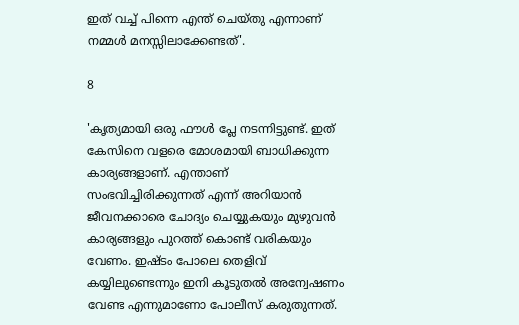ഇത് വച്ച് പിന്നെ എന്ത് ചെയ്തു എന്നാണ് നമ്മള്‍ മനസ്സിലാക്കേണ്ടത്'.

8

'കൃത്യമായി ഒരു ഫൗള്‍ പ്ലേ നടന്നിട്ടുണ്ട്. ഇത് കേസിനെ വളരെ മോശമായി ബാധിക്കുന്ന കാര്യങ്ങളാണ്. എന്താണ് സംഭവിച്ചിരിക്കുന്നത് എന്ന് അറിയാന്‍ ജീവനക്കാരെ ചോദ്യം ചെയ്യുകയും മുഴുവന്‍ കാര്യങ്ങളും പുറത്ത് കൊണ്ട് വരികയും വേണം. ഇഷ്ടം പോലെ തെളിവ് കയ്യിലുണ്ടെന്നും ഇനി കൂടുതല്‍ അന്വേഷണം വേണ്ട എന്നുമാണോ പോലീസ് കരുതുന്നത്.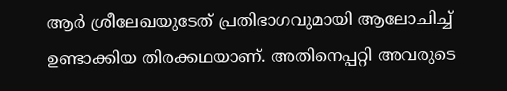ആര്‍ ശ്രീലേഖയുടേത് പ്രതിഭാഗവുമായി ആലോചിച്ച് ഉണ്ടാക്കിയ തിരക്കഥയാണ്. അതിനെപ്പറ്റി അവരുടെ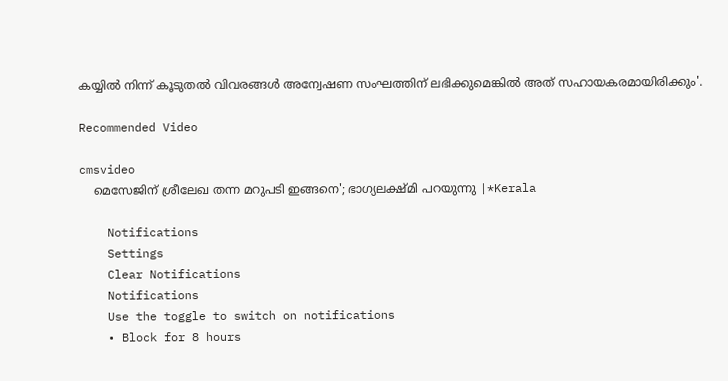കയ്യില്‍ നിന്ന് കൂടുതല്‍ വിവരങ്ങള്‍ അന്വേഷണ സംഘത്തിന് ലഭിക്കുമെങ്കില്‍ അത് സഹായകരമായിരിക്കും'.

Recommended Video

cmsvideo
    മെസേജിന് ശ്രീലേഖ തന്ന മറുപടി ഇങ്ങനെ'; ഭാഗ്യലക്ഷ്മി പറയുന്നു |*Kerala

    Notifications
    Settings
    Clear Notifications
    Notifications
    Use the toggle to switch on notifications
    • Block for 8 hours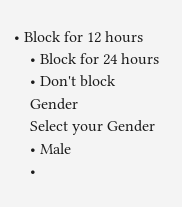• Block for 12 hours
    • Block for 24 hours
    • Don't block
    Gender
    Select your Gender
    • Male
    •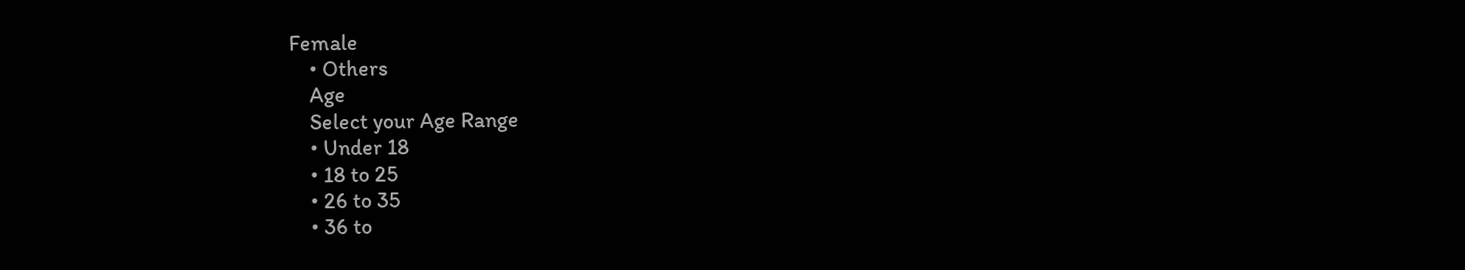Female
    • Others
    Age
    Select your Age Range
    • Under 18
    • 18 to 25
    • 26 to 35
    • 36 to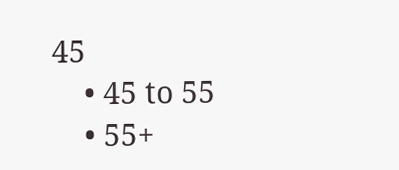45
    • 45 to 55
    • 55+